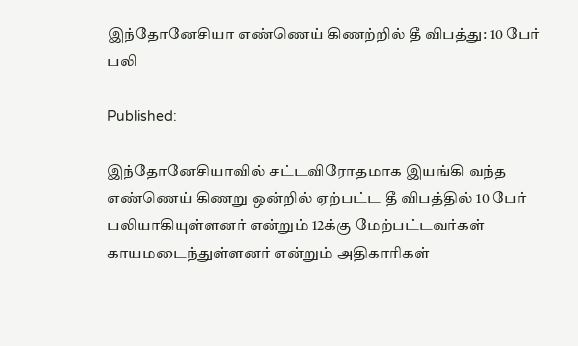இந்தோனேசியா எண்ணெய் கிணற்றில் தீ விபத்து: 10 பேர் பலி

Published:

இந்தோனேசியாவில் சட்டவிரோதமாக இயங்கி வந்த எண்ணெய் கிணறு ஒன்றில் ஏற்பட்ட தீ விபத்தில் 10 பேர் பலியாகியுள்ளனர் என்றும் 12க்கு மேற்பட்டவர்கள் காயமடைந்துள்ளனர் என்றும் அதிகாரிகள்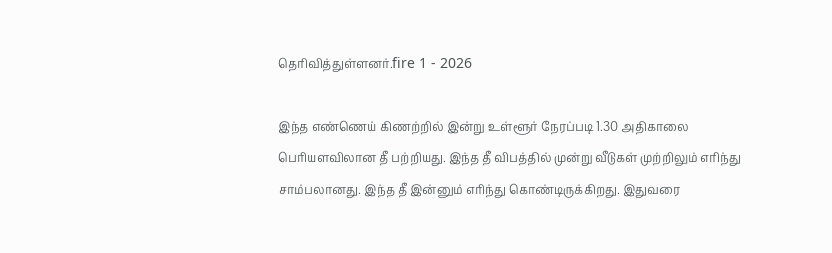தெரிவித்துள்ளனர்.fire 1 - 2026

இந்த எண்ணெய் கிணற்றில் இன்று உள்ளூர் நேரப்படி 1.30 அதிகாலை பெரியளவிலான தீ பற்றியது. இந்த தீ விபத்தில் முன்று வீடுகள் முற்றிலும் எரிந்து சாம்பலானது. இந்த தீ இன்னும் எரிந்து கொண்டிருக்கிறது. இதுவரை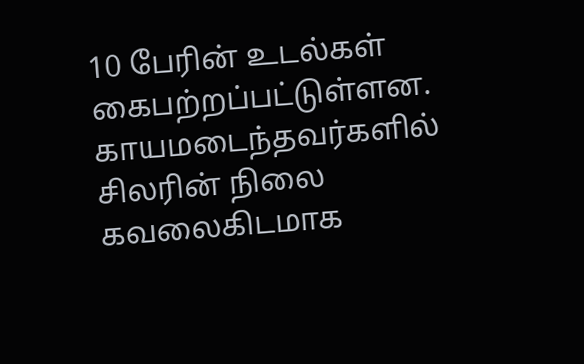10 பேரின் உடல்கள் கைபற்றப்பட்டுள்ளன. காயமடைந்தவர்களில் சிலரின் நிலை கவலைகிடமாக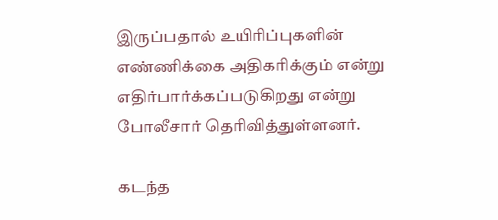இருப்பதால் உயிரிப்புகளின் எண்ணிக்கை அதிகரிக்கும் என்று எதிர்பார்க்கப்படுகிறது என்று போலீசார் தெரிவித்துள்ளனர்.

கடந்த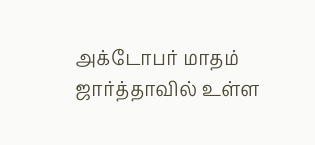அக்டோபர் மாதம் ஜார்த்தாவில் உள்ள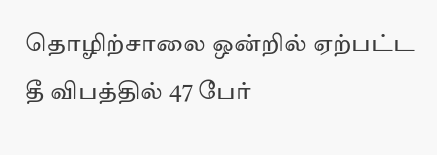தொழிற்சாலை ஒன்றில் ஏற்பட்ட தீ விபத்தில் 47 பேர்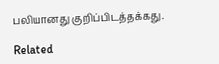பலியானது குறிப்பிடத்தக்கது.

Related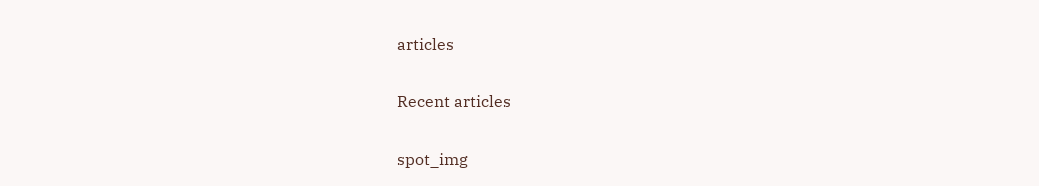articles

Recent articles

spot_img